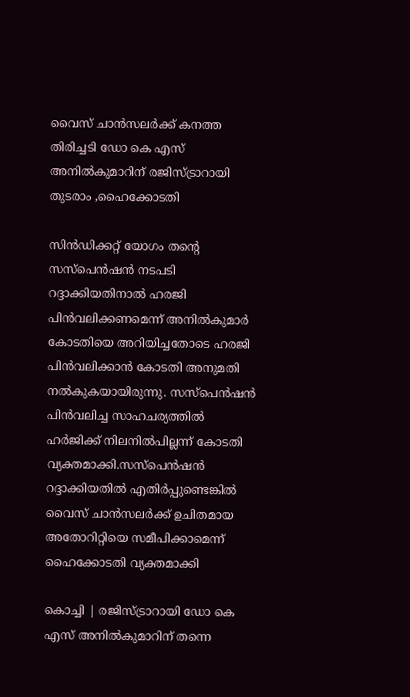വൈസ് ചാന്‍സലര്‍ക്ക് കനത്ത തിരിച്ചടി ഡോ കെ എസ് അനില്‍കുമാറിന് രജിസ്ട്രാറായി തുടരാം ,ഹൈക്കോടതി

സിന്‍ഡിക്കറ്റ് യോഗം തന്റെ സസ്‌പെന്‍ഷന്‍ നടപടി റദ്ദാക്കിയതിനാല്‍ ഹരജി പിന്‍വലിക്കണമെന്ന് അനില്‍കുമാര്‍ കോടതിയെ അറിയിച്ചതോടെ ഹരജി പിന്‍വലിക്കാന്‍ കോടതി അനുമതി നല്‍കുകയായിരുന്നു. സസ്‌പെന്‍ഷന്‍ പിന്‍വലിച്ച സാഹചര്യത്തില്‍ ഹര്‍ജിക്ക് നിലനില്‍പില്ലന്ന് കോടതി വ്യക്തമാക്കി.സസ്‌പെന്‍ഷന്‍ റദ്ദാക്കിയതിൽ എതിര്‍പ്പുണ്ടെങ്കില്‍ വൈസ് ചാന്‍സലര്‍ക്ക് ഉചിതമായ അതോറിറ്റിയെ സമീപിക്കാമെന്ന് ഹൈക്കോടതി വ്യക്തമാക്കി

കൊച്ചി | രജിസ്ട്രാറായി ഡോ കെ എസ് അനില്‍കുമാറിന് തന്നെ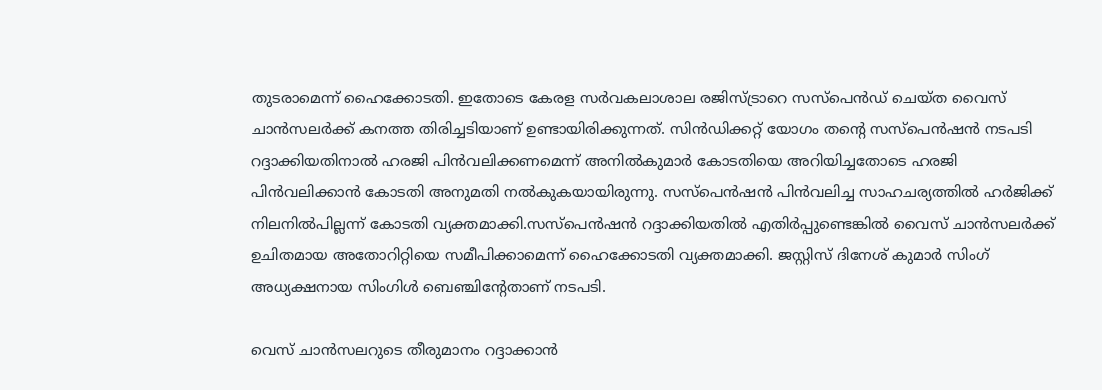തുടരാമെന്ന് ഹൈക്കോടതി. ഇതോടെ കേരള സര്‍വകലാശാല രജിസ്ട്രാറെ സസ്‌പെന്‍ഡ് ചെയ്ത വൈസ് ചാന്‍സലര്‍ക്ക് കനത്ത തിരിച്ചടിയാണ് ഉണ്ടായിരിക്കുന്നത്. സിന്‍ഡിക്കറ്റ് യോഗം തന്റെ സസ്‌പെന്‍ഷന്‍ നടപടി റദ്ദാക്കിയതിനാല്‍ ഹരജി പിന്‍വലിക്കണമെന്ന് അനില്‍കുമാര്‍ കോടതിയെ അറിയിച്ചതോടെ ഹരജി പിന്‍വലിക്കാന്‍ കോടതി അനുമതി നല്‍കുകയായിരുന്നു. സസ്‌പെന്‍ഷന്‍ പിന്‍വലിച്ച സാഹചര്യത്തില്‍ ഹര്‍ജിക്ക് നിലനില്‍പില്ലന്ന് കോടതി വ്യക്തമാക്കി.സസ്‌പെന്‍ഷന്‍ റദ്ദാക്കിയതിൽ എതിര്‍പ്പുണ്ടെങ്കില്‍ വൈസ് ചാന്‍സലര്‍ക്ക് ഉചിതമായ അതോറിറ്റിയെ സമീപിക്കാമെന്ന് ഹൈക്കോടതി വ്യക്തമാക്കി. ജസ്റ്റിസ് ദിനേശ് കുമാർ സിംഗ് അധ്യക്ഷനായ സിംഗിൾ ബെഞ്ചിന്‍റേതാണ് നടപടി.

വെസ് ചാൻസലറുടെ തീരുമാനം റദ്ദാക്കാൻ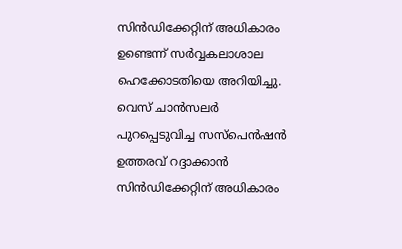സിൻഡിക്കേറ്റിന് അധികാരം ഉണ്ടെന്ന് സർവ്വകലാശാല ഹെക്കോടതിയെ അറിയിച്ചു. വെസ് ചാൻസലർ പുറപ്പെടുവിച്ച സസ്പെൻഷൻ ഉത്തരവ് റദ്ദാക്കാൻ സിൻഡിക്കേറ്റിന് അധികാരം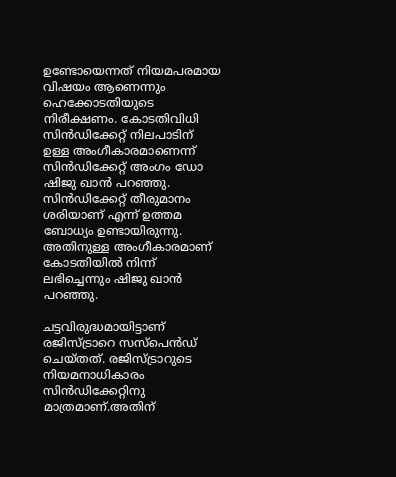ഉണ്ടോയെന്നത് നിയമപരമായ വിഷയം ആണെന്നും ഹെക്കോടതിയുടെ നിരീക്ഷണം. കോടതിവിധി സിന്‍ഡിക്കേറ്റ് നിലപാടിന് ഉള്ള അംഗീകാരമാണെന്ന് സിന്‍ഡിക്കേറ്റ് അംഗം ഡോ ഷിജു ഖാന്‍ പറഞ്ഞു. സിന്‍ഡിക്കേറ്റ് തീരുമാനം ശരിയാണ് എന്ന് ഉത്തമ ബോധ്യം ഉണ്ടായിരുന്നു. അതിനുള്ള അംഗീകാരമാണ് കോടതിയില്‍ നിന്ന് ലഭിച്ചെന്നും ഷിജു ഖാന്‍ പറഞ്ഞു.

ചട്ടവിരുദ്ധമായിട്ടാണ് രജിസ്ട്രാറെ സസ്‌പെന്‍ഡ് ചെയ്തത്. രജിസ്ട്രാറുടെ നിയമനാധികാരം സിന്‍ഡിക്കേറ്റിനു മാത്രമാണ്.അതിന്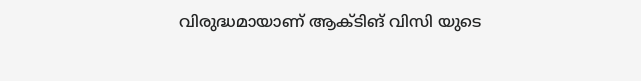വിരുദ്ധമായാണ് ആക്ടിങ് വിസി യുടെ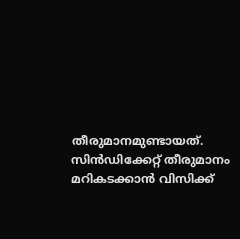തീരുമാനമുണ്ടായത്. സിന്‍ഡിക്കേറ്റ് തീരുമാനം മറികടക്കാന്‍ വിസിക്ക്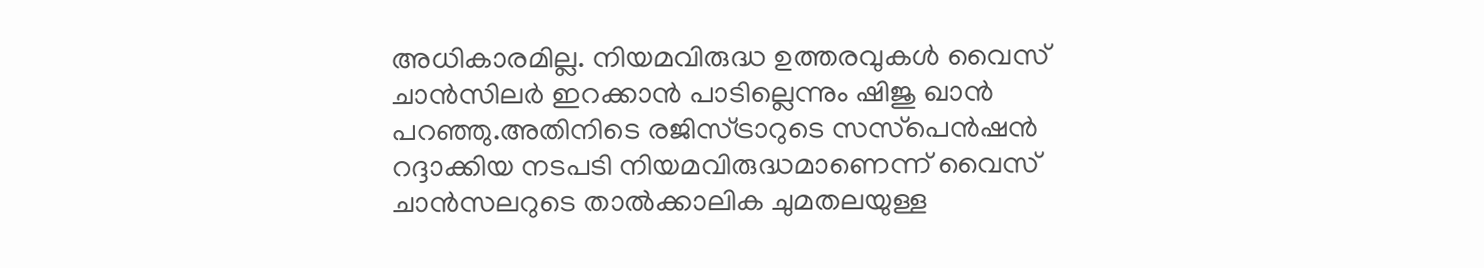അധികാരമില്ല. നിയമവിരുദ്ധ ഉത്തരവുകള്‍ വൈസ് ചാന്‍സിലര്‍ ഇറക്കാന്‍ പാടില്ലെന്നും ഷിജു ഖാന്‍ പറഞ്ഞു.അതിനിടെ രജിസ്ട്രാറുടെ സസ്‌പെന്‍ഷന്‍ റദ്ദാക്കിയ നടപടി നിയമവിരുദ്ധമാണെന്ന് വൈസ് ചാന്‍സലറുടെ താല്‍ക്കാലിക ചുമതലയുള്ള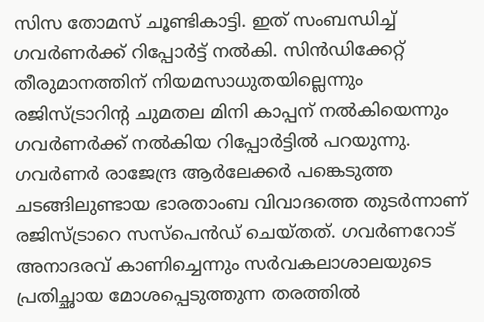സിസ തോമസ് ചൂണ്ടികാട്ടി. ഇത് സംബന്ധിച്ച് ഗവര്‍ണര്‍ക്ക് റിപ്പോര്‍ട്ട് നല്‍കി. സിന്‍ഡിക്കേറ്റ് തീരുമാനത്തിന് നിയമസാധുതയില്ലെന്നും രജിസ്ട്രാറിന്റ ചുമതല മിനി കാപ്പന് നൽകിയെന്നും ഗവർണർക്ക് നൽകിയ റിപ്പോർട്ടില്‍ പറയുന്നു. ഗവര്‍ണര്‍ രാജേന്ദ്ര ആര്‍ലേക്കര്‍ പങ്കെടുത്ത ചടങ്ങിലുണ്ടായ ഭാരതാംബ വിവാദത്തെ തുടര്‍ന്നാണ് രജിസ്ട്രാറെ സസ്‌പെന്‍ഡ് ചെയ്തത്. ഗവര്‍ണറോട് അനാദരവ് കാണിച്ചെന്നും സര്‍വകലാശാലയുടെ പ്രതിച്ഛായ മോശപ്പെടുത്തുന്ന തരത്തില്‍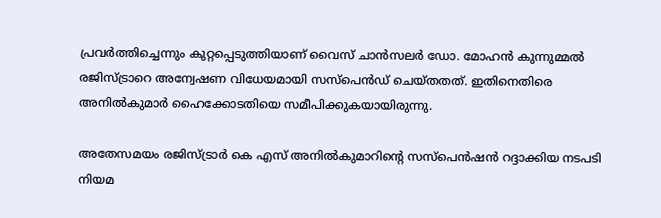പ്രവര്‍ത്തിച്ചെന്നും കുറ്റപ്പെടുത്തിയാണ് വൈസ് ചാന്‍സലര്‍ ഡോ. മോഹന്‍ കുന്നുമ്മല്‍ രജിസ്ട്രാറെ അന്വേഷണ വിധേയമായി സസ്‌പെന്‍ഡ് ചെയ്തതത്. ഇതിനെതിരെ അനില്‍കുമാര്‍ ഹൈക്കോടതിയെ സമീപിക്കുകയായിരുന്നു.

അതേസമയം രജിസ്ട്രാർ കെ എസ് അനിൽകുമാറിൻ്റെ സസ്പെൻഷൻ റദ്ദാക്കിയ നടപടി നിയമ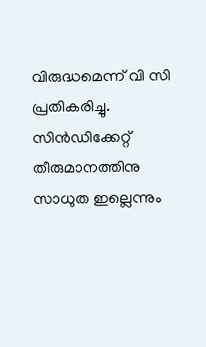വിരുദ്ധമെന്ന് വി സി പ്രതികരിച്ചു. സിൻഡിക്കേറ്റ് തീരുമാനത്തിനു സാധുത ഇല്ലെന്നും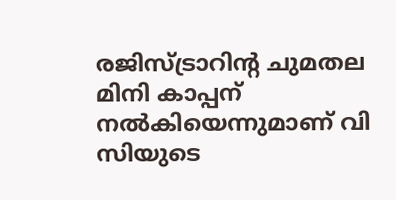രജിസ്ട്രാറിന്റ ചുമതല മിനി കാപ്പന് നൽകിയെന്നുമാണ് വി സിയുടെ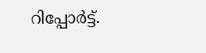റിപ്പോർട്ട്‌.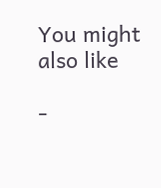You might also like

-